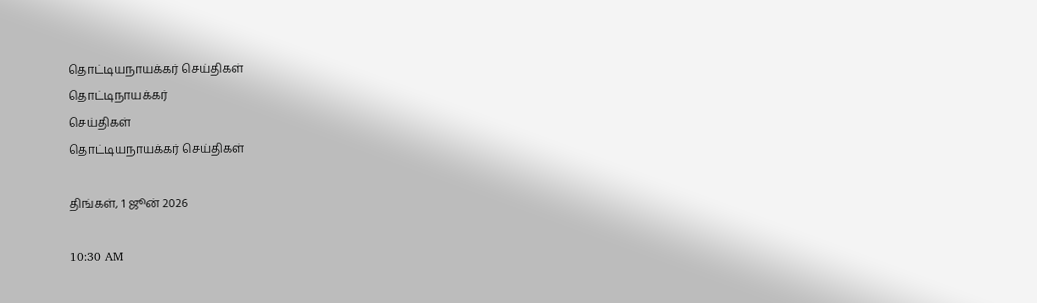தொட்டியநாயக்கர் செய்திகள்
தொட்டிநாயக்கர்
செய்திகள்
தொட்டியநாயக்கர் செய்திகள்

திங்கள், 1 ஜூன் 2026

10:30 AM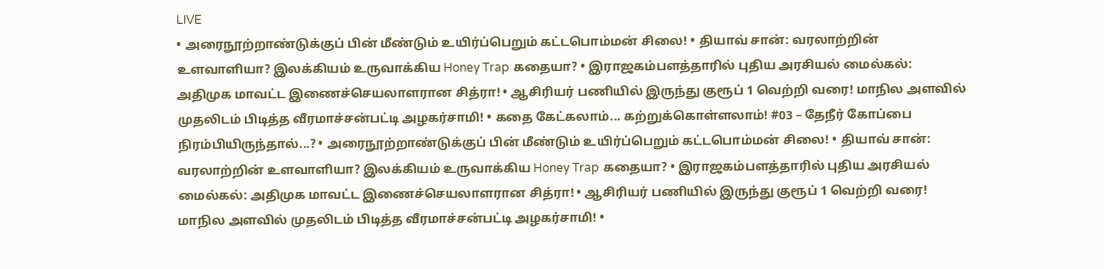LIVE
• அரைநூற்றாண்டுக்குப் பின் மீண்டும் உயிர்ப்பெறும் கட்டபொம்மன் சிலை! • தியாவ் சான்: வரலாற்றின் உளவாளியா? இலக்கியம் உருவாக்கிய Honey Trap கதையா? • இராஜகம்பளத்தாரில் புதிய அரசியல் மைல்கல்: அதிமுக மாவட்ட இணைச்செயலாளரான சித்ரா! • ஆசிரியர் பணியில் இருந்து குரூப் 1 வெற்றி வரை! மாநில அளவில் முதலிடம் பிடித்த வீரமாச்சன்பட்டி அழகர்சாமி! • கதை கேட்கலாம்... கற்றுக்கொள்ளலாம்! #03 – தேநீர் கோப்பை நிரம்பியிருந்தால்...? • அரைநூற்றாண்டுக்குப் பின் மீண்டும் உயிர்ப்பெறும் கட்டபொம்மன் சிலை! • தியாவ் சான்: வரலாற்றின் உளவாளியா? இலக்கியம் உருவாக்கிய Honey Trap கதையா? • இராஜகம்பளத்தாரில் புதிய அரசியல் மைல்கல்: அதிமுக மாவட்ட இணைச்செயலாளரான சித்ரா! • ஆசிரியர் பணியில் இருந்து குரூப் 1 வெற்றி வரை! மாநில அளவில் முதலிடம் பிடித்த வீரமாச்சன்பட்டி அழகர்சாமி! •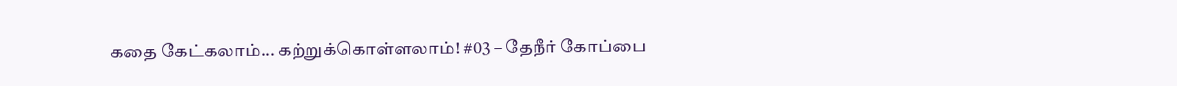கதை கேட்கலாம்... கற்றுக்கொள்ளலாம்! #03 – தேநீர் கோப்பை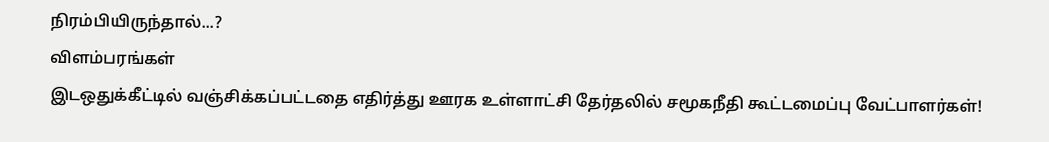நிரம்பியிருந்தால்...?
விளம்பரங்கள்
இடஒதுக்கீட்டில் வஞ்சிக்கப்பட்டதை எதிர்த்து ஊரக உள்ளாட்சி தேர்தலில் சமூகநீதி கூட்டமைப்பு வேட்பாளர்கள்!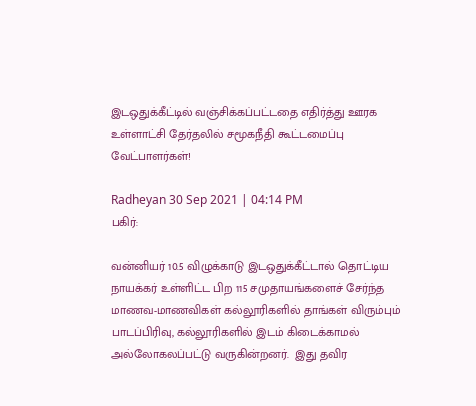இடஒதுக்கீட்டில் வஞ்சிக்கப்பட்டதை எதிர்த்து ஊரக உள்ளாட்சி தேர்தலில் சமூகநீதி கூட்டமைப்பு வேட்பாளர்கள்!

Radheyan 30 Sep 2021 | 04:14 PM
பகிர்:

வன்னியர் 10.5 விழுக்காடு இடஒதுக்கீட்டால் தொட்டிய நாயக்கர் உள்ளிட்ட பிற 115 சமுதாயங்களைச் சேர்ந்த மாணவ-மாணவிகள் கல்லூரிகளில் தாங்கள் விரும்பும் பாடப்பிரிவு, கல்லூரிகளில் இடம் கிடைக்காமல் அல்லோகலப்பட்டு வருகின்றனர்.  இது தவிர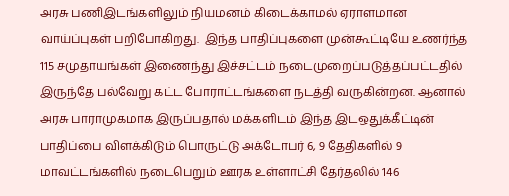அரசு பணிஇடங்களிலும் நியமனம் கிடைக்காமல் ஏராளமான வாய்ப்புகள் பறிபோகிறது.  இந்த பாதிப்புகளை முன்கூட்டியே உணர்ந்த 115 சமுதாயங்கள் இணைந்து இச்சட்டம் நடைமுறைப்படுத்தப்பட்டதில் இருந்தே பல்வேறு கட்ட போராட்டங்களை நடத்தி வருகின்றன. ஆனால் அரசு பாராமுகமாக இருப்பதால் மக்களிடம் இந்த இடஒதுக்கீட்டின் பாதிப்பை விளக்கிடும் பொருட்டு அக்டோபர் 6, 9 தேதிகளில் 9 மாவட்டங்களில் நடைபெறும் ஊரக உள்ளாட்சி தேர்தலில் 146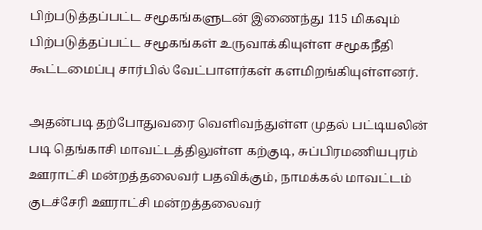பிற்படுத்தப்பட்ட சமூகங்களுடன் இணைந்து 115 மிகவும் பிற்படுத்தப்பட்ட சமூகங்கள் உருவாக்கியுள்ள சமூகநீதி கூட்டமைப்பு சார்பில் வேட்பாளர்கள் களமிறங்கியுள்ளனர்.

அதன்படி தற்போதுவரை வெளிவந்துள்ள முதல் பட்டியலின் படி தெங்காசி மாவட்டத்திலுள்ள கற்குடி, சுப்பிரமணியபுரம் ஊராட்சி மன்றத்தலைவர் பதவிக்கும், நாமக்கல் மாவட்டம் குடச்சேரி ஊராட்சி மன்றத்தலைவர்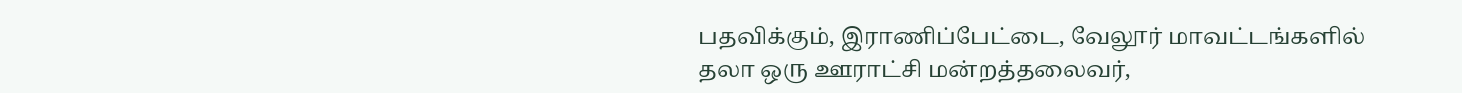பதவிக்கும், இராணிப்பேட்டை, வேலூர் மாவட்டங்களில் தலா ஒரு ஊராட்சி மன்றத்தலைவர்,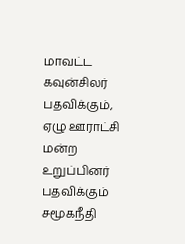மாவட்ட கவுன்சிலர் பதவிக்கும், ஏழு ஊராட்சி மன்ற உறுப்பினர் பதவிக்கும் சமூகநீதி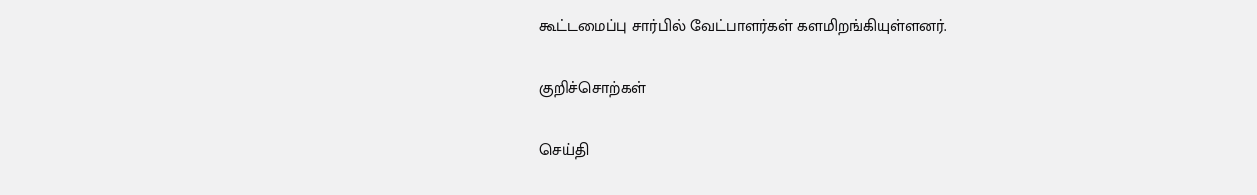கூட்டமைப்பு சார்பில் வேட்பாளர்கள் களமிறங்கியுள்ளனர்.

குறிச்சொற்கள்

செய்தி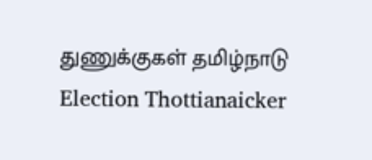துணுக்குகள் தமிழ்நாடு Election Thottianaicker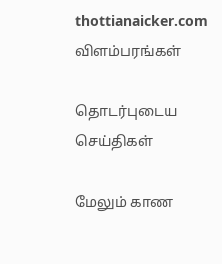thottianaicker.com
விளம்பரங்கள்

தொடர்புடைய செய்திகள்

மேலும் காண